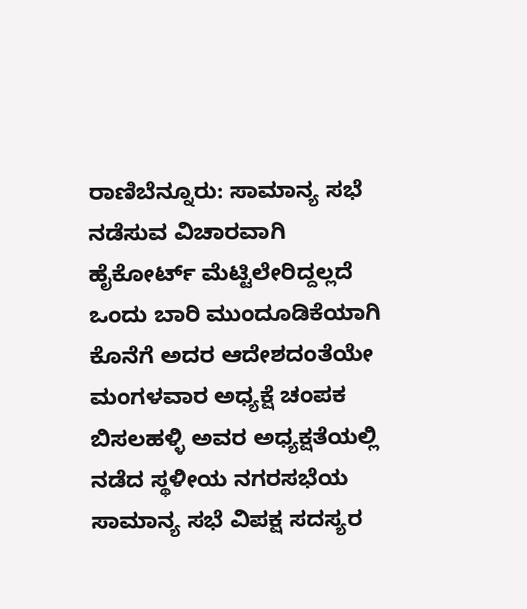ರಾಣಿಬೆನ್ನೂರು: ಸಾಮಾನ್ಯ ಸಭೆ ನಡೆಸುವ ವಿಚಾರವಾಗಿ ಹೈಕೋರ್ಟ್ ಮೆಟ್ಟಿಲೇರಿದ್ದಲ್ಲದೆ ಒಂದು ಬಾರಿ ಮುಂದೂಡಿಕೆಯಾಗಿ ಕೊನೆಗೆ ಅದರ ಆದೇಶದಂತೆಯೇ ಮಂಗಳವಾರ ಅಧ್ಯಕ್ಷೆ ಚಂಪಕ ಬಿಸಲಹಳ್ಳಿ ಅವರ ಅಧ್ಯಕ್ಷತೆಯಲ್ಲಿ ನಡೆದ ಸ್ಥಳೀಯ ನಗರಸಭೆಯ ಸಾಮಾನ್ಯ ಸಭೆ ವಿಪಕ್ಷ ಸದಸ್ಯರ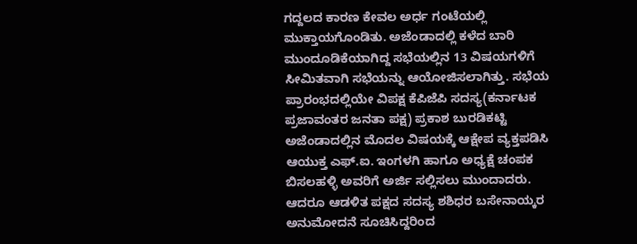ಗದ್ದಲದ ಕಾರಣ ಕೇವಲ ಅರ್ಧ ಗಂಟೆಯಲ್ಲಿ ಮುಕ್ತಾಯಗೊಂಡಿತು. ಅಜೆಂಡಾದಲ್ಲಿ ಕಳೆದ ಬಾರಿ ಮುಂದೂಡಿಕೆಯಾಗಿದ್ದ ಸಭೆಯಲ್ಲಿನ 13 ವಿಷಯಗಳಿಗೆ ಸೀಮಿತವಾಗಿ ಸಭೆಯನ್ನು ಆಯೋಜಿಸಲಾಗಿತ್ತು. ಸಭೆಯ ಪ್ರಾರಂಭದಲ್ಲಿಯೇ ವಿಪಕ್ಷ ಕೆಪಿಜೆಪಿ ಸದಸ್ಯ(ಕರ್ನಾಟಕ ಪ್ರಜಾವಂತರ ಜನತಾ ಪಕ್ಷ) ಪ್ರಕಾಶ ಬುರಡಿಕಟ್ಟಿ ಅಜೆಂಡಾದಲ್ಲಿನ ಮೊದಲ ವಿಷಯಕ್ಕೆ ಆಕ್ಷೇಪ ವ್ಯಕ್ತಪಡಿಸಿ ಆಯುಕ್ತ ಎಫ್.ಐ. ಇಂಗಳಗಿ ಹಾಗೂ ಅಧ್ಯಕ್ಷೆ ಚಂಪಕ ಬಿಸಲಹಳ್ಳಿ ಅವರಿಗೆ ಅರ್ಜಿ ಸಲ್ಲಿಸಲು ಮುಂದಾದರು.
ಆದರೂ ಆಡಳಿತ ಪಕ್ಷದ ಸದಸ್ಯ ಶಶಿಧರ ಬಸೇನಾಯ್ಕರ ಅನುಮೋದನೆ ಸೂಚಿಸಿದ್ದರಿಂದ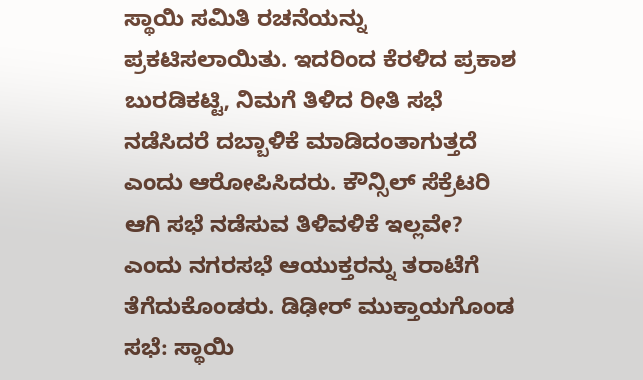ಸ್ಥಾಯಿ ಸಮಿತಿ ರಚನೆಯನ್ನು ಪ್ರಕಟಿಸಲಾಯಿತು. ಇದರಿಂದ ಕೆರಳಿದ ಪ್ರಕಾಶ ಬುರಡಿಕಟ್ಟಿ, ನಿಮಗೆ ತಿಳಿದ ರೀತಿ ಸಭೆ ನಡೆಸಿದರೆ ದಬ್ಬಾಳಿಕೆ ಮಾಡಿದಂತಾಗುತ್ತದೆ ಎಂದು ಆರೋಪಿಸಿದರು. ಕೌನ್ಸಿಲ್ ಸೆಕ್ರೆಟರಿ ಆಗಿ ಸಭೆ ನಡೆಸುವ ತಿಳಿವಳಿಕೆ ಇಲ್ಲವೇ? ಎಂದು ನಗರಸಭೆ ಆಯುಕ್ತರನ್ನು ತರಾಟೆಗೆ ತೆಗೆದುಕೊಂಡರು. ಡಿಢೀರ್ ಮುಕ್ತಾಯಗೊಂಡ ಸಭೆ: ಸ್ಥಾಯಿ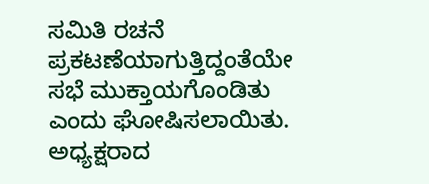ಸಮಿತಿ ರಚನೆ ಪ್ರಕಟಣೆಯಾಗುತ್ತಿದ್ದಂತೆಯೇ ಸಭೆ ಮುಕ್ತಾಯಗೊಂಡಿತು ಎಂದು ಘೋಷಿಸಲಾಯಿತು. ಅಧ್ಯಕ್ಷರಾದ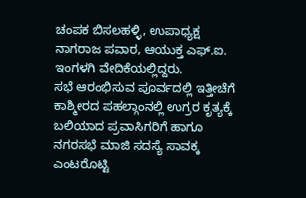ಚಂಪಕ ಬಿಸಲಹಳ್ಳಿ, ಉಪಾಧ್ಯಕ್ಷ ನಾಗರಾಜ ಪವಾರ, ಆಯುಕ್ತ ಎಫ್.ಐ. ಇಂಗಳಗಿ ವೇದಿಕೆಯಲ್ಲಿದ್ದರು.
ಸಭೆ ಆರಂಭಿಸುವ ಪೂರ್ವದಲ್ಲಿ ಇತ್ತೀಚೆಗೆ ಕಾಶ್ಮೀರದ ಪಹಲ್ಗಾಂನಲ್ಲಿ ಉಗ್ರರ ಕೃತ್ಯಕ್ಕೆ ಬಲಿಯಾದ ಪ್ರವಾಸಿಗರಿಗೆ ಹಾಗೂ ನಗರಸಭೆ ಮಾಜಿ ಸದಸ್ಯೆ ಸಾವಕ್ಕ ಎಂಟರೊಟ್ಟಿ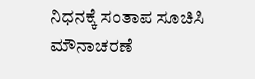ನಿಧನಕ್ಕೆ ಸಂತಾಪ ಸೂಚಿಸಿ ಮೌನಾಚರಣೆ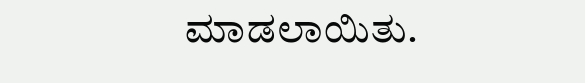ಮಾಡಲಾಯಿತು.